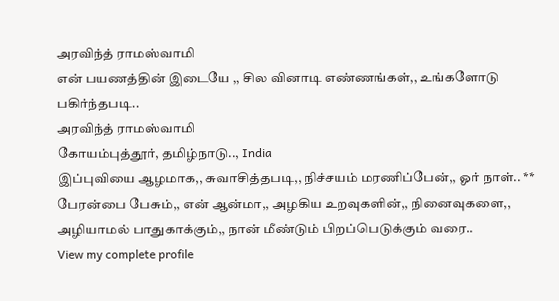அரவிந்த் ராமஸ்வாமி
என் பயணத்தின் இடையே ,, சில வினாடி எண்ணங்கள்,, உங்களோடு பகிர்ந்தபடி..
அரவிந்த் ராமஸ்வாமி
கோயம்புத்தூர், தமிழ்நாடு.., India
இப்புவியை ஆழமாக,, சுவாசித்தபடி,, நிச்சயம் மரணிப்பேன்,, ஓர் நாள்.. ** பேரன்பை பேசும்,, என் ஆன்மா,, அழகிய உறவுகளின்,, நினைவுகளை,, அழியாமல் பாதுகாக்கும்,, நான் மீண்டும் பிறப்பெடுக்கும் வரை..
View my complete profile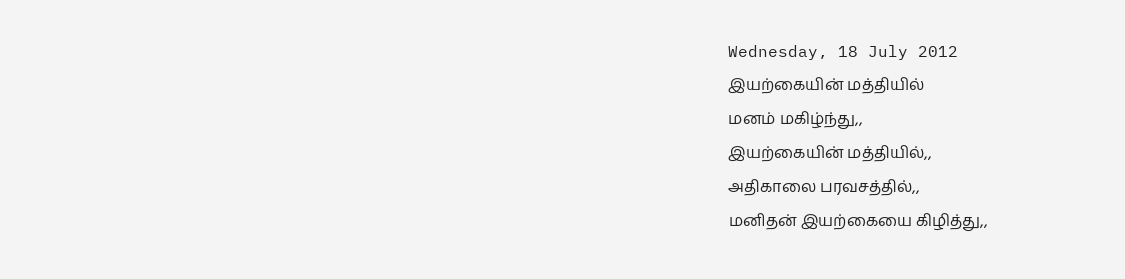Wednesday, 18 July 2012
இயற்கையின் மத்தியில்
மனம் மகிழ்ந்து,,
இயற்கையின் மத்தியில்,,
அதிகாலை பரவசத்தில்,,
மனிதன் இயற்கையை கிழித்து,,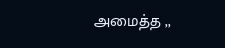அமைத்த ,,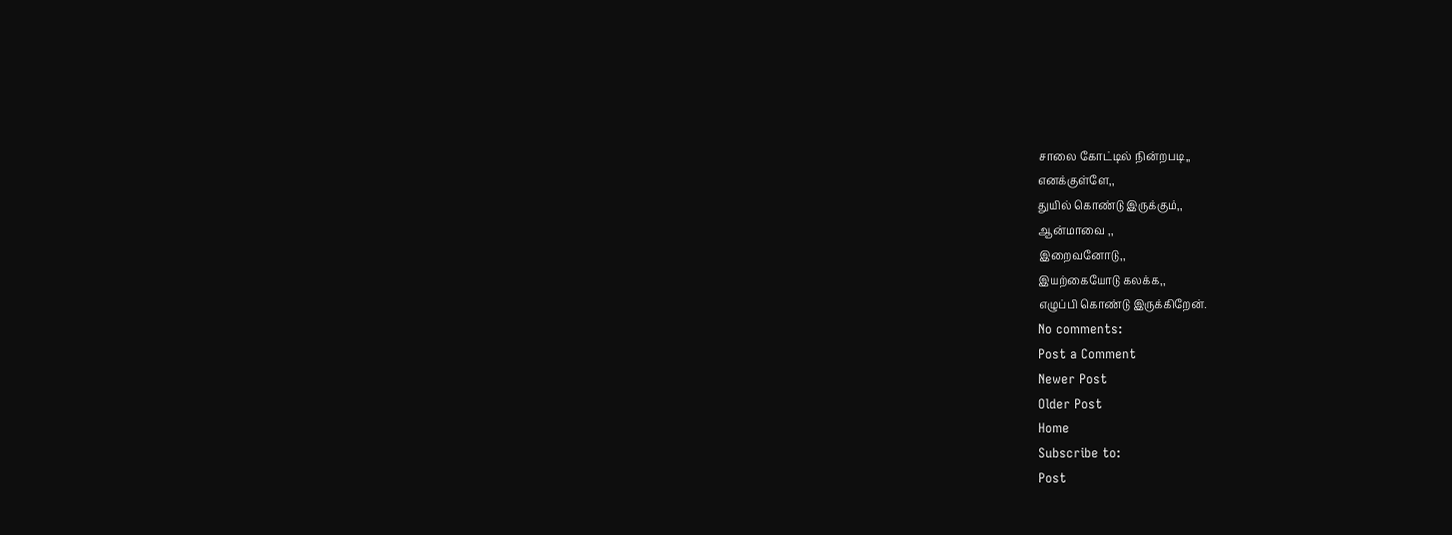சாலை கோட்டில் நின்றபடி,,
எனக்குள்ளே,,
துயில் கொண்டு இருக்கும்,,
ஆன்மாவை ,,
இறைவனோடு,,
இயற்கையோடு கலக்க,,
எழுப்பி கொண்டு இருக்கிறேன்.
No comments:
Post a Comment
Newer Post
Older Post
Home
Subscribe to:
Post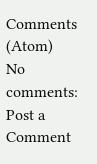Comments (Atom)
No comments:
Post a Comment